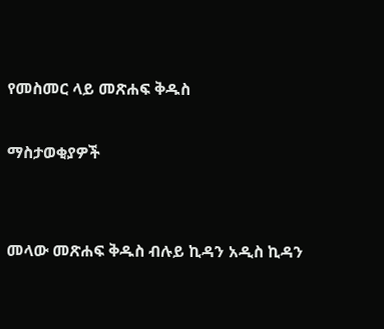የመስመር ላይ መጽሐፍ ቅዱስ

ማስታወቂያዎች


መላው መጽሐፍ ቅዱስ ብሉይ ኪዳን አዲስ ኪዳን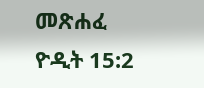መጽሐፈ ዮዲት 15:2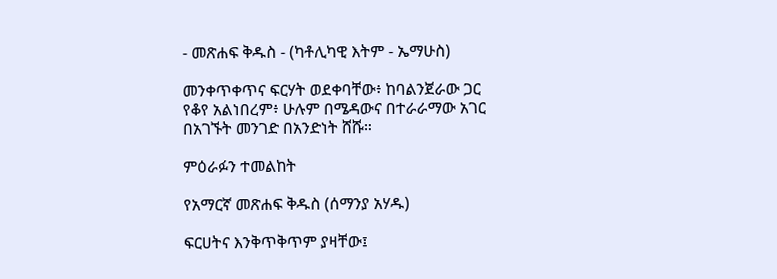- መጽሐፍ ቅዱስ - (ካቶሊካዊ እትም - ኤማሁስ)

መንቀጥቀጥና ፍርሃት ወደቀባቸው፥ ከባልንጀራው ጋር የቆየ አልነበረም፥ ሁሉም በሜዳውና በተራራማው አገር በአገኙት መንገድ በአንድነት ሸሹ።

ምዕራፉን ተመልከት

የአማርኛ መጽሐፍ ቅዱስ (ሰማንያ አሃዱ)

ፍርሀትና እንቅጥቅጥም ያዛቸው፤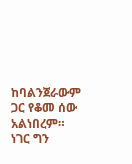ከባልንጀራውም ጋር የቆመ ሰው አልነበረም። ነገር ግን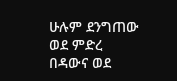ሁሉም ደንግጠው ወደ ምድረ በዳውና ወደ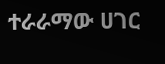ተራራማው ሀገር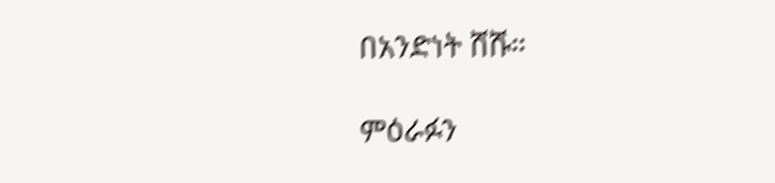በአንድነት ሸሹ።

ምዕራፉን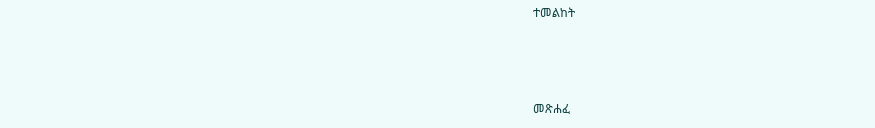ተመልከት



መጽሐፈ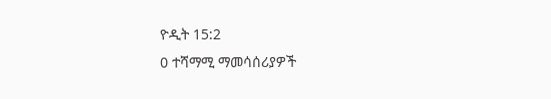ዮዲት 15:2
0 ተሻማሚ ማመሳሰሪያዎች